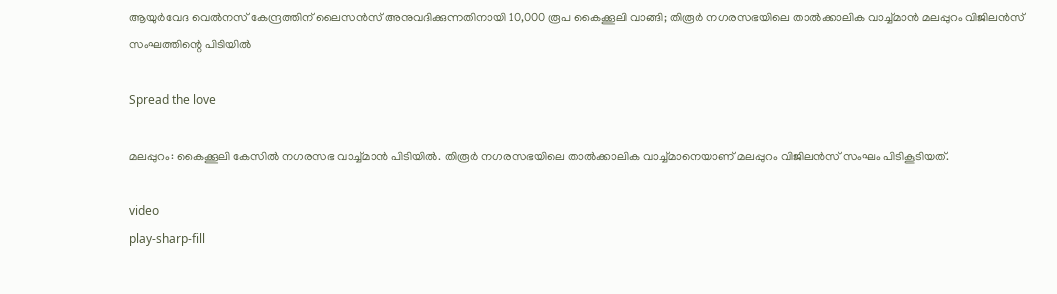ആയുർവേദ വെല്‍നസ് കേന്ദ്രത്തിന് ലൈസൻസ് അനുവദിക്കുന്നതിനായി 10,000 രൂപ കൈക്കൂലി വാങ്ങി; തിരൂർ നഗരസഭയിലെ താല്‍ക്കാലിക വാച്ച്‌മാൻ മലപ്പുറം വിജിലൻസ് സംഘത്തിന്റെ പിടിയിൽ

Spread the love

മലപ്പുറം: കൈക്കൂലി കേസില്‍ നഗരസഭ വാച്ച്‌മാൻ പിടിയിൽ. തിരൂർ നഗരസഭയിലെ താല്‍ക്കാലിക വാച്ച്‌മാനെയാണ് മലപ്പുറം വിജിലൻസ് സംഘം പിടികൂടിയത്.

video
play-sharp-fill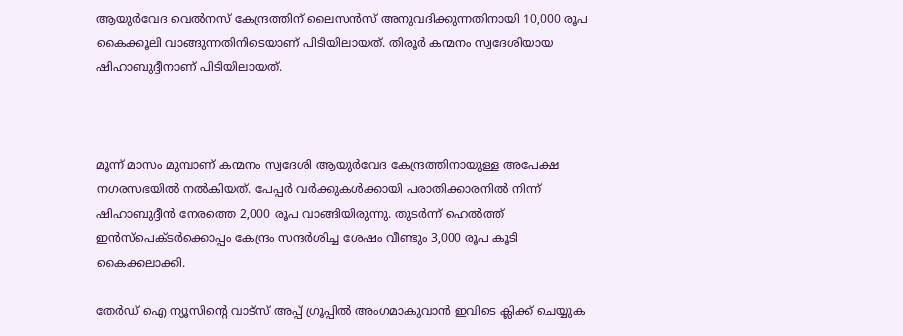ആയുർവേദ വെല്‍നസ് കേന്ദ്രത്തിന് ലൈസൻസ് അനുവദിക്കുന്നതിനായി 10,000 രൂപ കൈക്കൂലി വാങ്ങുന്നതിനിടെയാണ് പിടിയിലായത്. തിരൂർ കന്മനം സ്വദേശിയായ ഷിഹാബുദ്ദീനാണ് പിടിയിലായത്.



മൂന്ന് മാസം മുമ്പാണ് കന്മനം സ്വദേശി ആയുർവേദ കേന്ദ്രത്തിനായുള്ള അപേക്ഷ നഗരസഭയില്‍ നല്‍കിയത്. പേപ്പർ വർക്കുകള്‍ക്കായി പരാതിക്കാരനില്‍ നിന്ന് ഷിഹാബുദ്ദീൻ നേരത്തെ 2,000 രൂപ വാങ്ങിയിരുന്നു. തുടർന്ന് ഹെല്‍ത്ത് ഇൻസ്‌പെക്ടർക്കൊപ്പം കേന്ദ്രം സന്ദർശിച്ച ശേഷം വീണ്ടും 3,000 രൂപ കൂടി കൈക്കലാക്കി.

തേർഡ് ഐ ന്യൂസിന്റെ വാട്സ് അപ്പ് ഗ്രൂപ്പിൽ അംഗമാകുവാൻ ഇവിടെ ക്ലിക്ക് ചെയ്യുക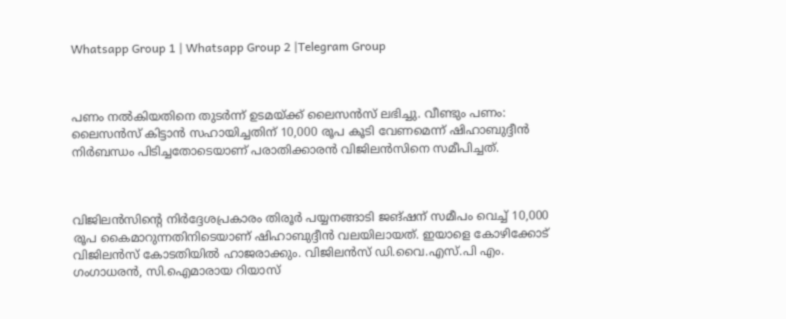Whatsapp Group 1 | Whatsapp Group 2 |Telegram Group



പണം നല്‍കിയതിനെ തുടർന്ന് ഉടമയ്ക്ക് ലൈസൻസ് ലഭിച്ചു. വീണ്ടും പണം: ലൈസൻസ് കിട്ടാൻ സഹായിച്ചതിന് 10,000 രൂപ കൂടി വേണമെന്ന് ഷിഹാബുദ്ദീൻ നിർബന്ധം പിടിച്ചതോടെയാണ് പരാതിക്കാരൻ വിജിലൻസിനെ സമീപിച്ചത്.



വിജിലൻസിന്റെ നിർദ്ദേശപ്രകാരം തിരൂർ പയ്യനങ്ങാടി ജങ്ഷന് സമീപം വെച്ച്‌ 10,000 രൂപ കൈമാറുന്നതിനിടെയാണ് ഷിഹാബുദ്ദീൻ വലയിലായത്. ഇയാളെ കോഴിക്കോട് വിജിലൻസ് കോടതിയില്‍ ഹാജരാക്കും. വിജിലൻസ് ഡി.വൈ.എസ്.പി എം. ഗംഗാധരൻ, സി.ഐമാരായ റിയാസ്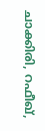ചാക്കിരി, റഫീഖ്,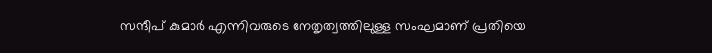സന്ദീപ് കുമാർ എന്നിവരുടെ നേതൃത്വത്തിലുള്ള സംഘമാണ് പ്രതിയെ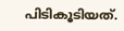പിടികൂടിയത്.